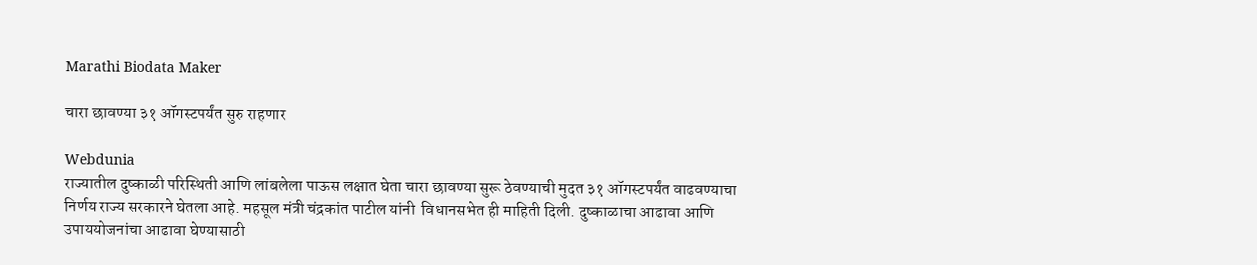Marathi Biodata Maker

चारा छावण्या ३१ ऑगस्टपर्यंत सुरु राहणार

Webdunia
राज्यातील दुष्काळी परिस्थिती आणि लांबलेला पाऊस लक्षात घेता चारा छावण्या सुरू ठेवण्याची मुदत ३१ ऑगस्टपर्यंत वाढवण्याचा निर्णय राज्य सरकारने घेतला आहे. महसूल मंत्री चंद्रकांत पाटील यांनी  विधानसभेत ही माहिती दिली. दुष्काळाचा आढावा आणि उपाययोजनांचा आढावा घेण्यासाठी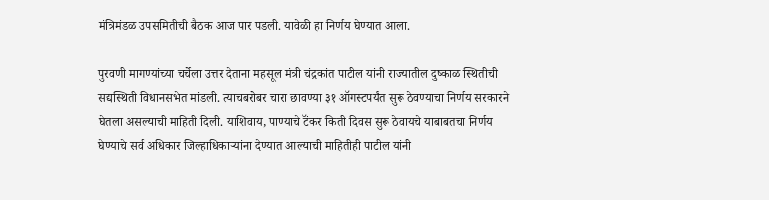मंत्रिमंडळ उपसमितीची बैठक आज पार पडली. यावेळी हा निर्णय घेण्यात आला.

पुरवणी मागण्यांच्या चर्चेला उत्तर देताना महसूल मंत्री चंद्रकांत पाटील यांनी राज्यातील दुष्काळ स्थितीची सद्यस्थिती विधानसभेत मांडली. त्याचबरोबर चारा छावण्या ३१ ऑगस्टपर्यंत सुरू ठेवण्याचा निर्णय सरकारने घेतला असल्याची माहिती दिली. याशिवाय, पाण्याचे टॅंकर किती दिवस सुरू ठेवायचे याबाबतचा निर्णय घेण्याचे सर्व अधिकार जिल्हाधिकाऱ्यांना देण्यात आल्याची माहितीही पाटील यांनी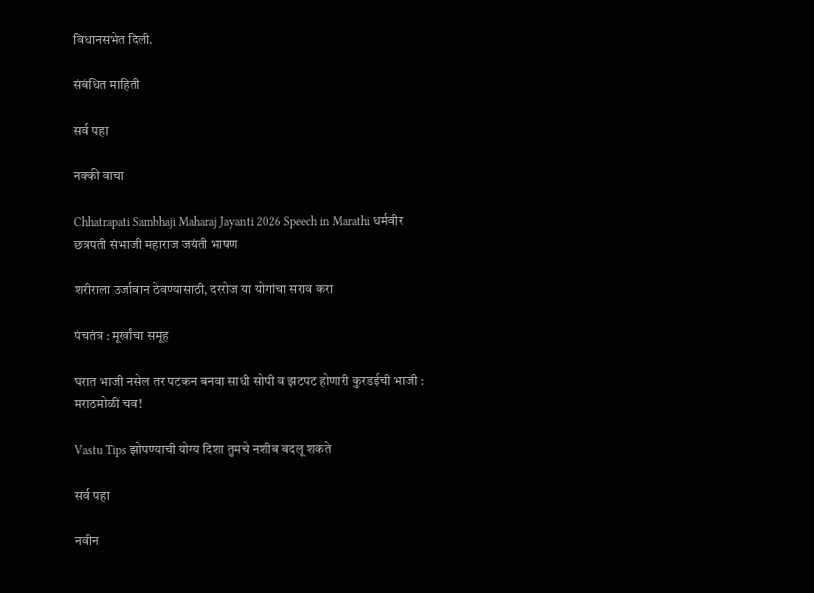विधानसभेत दिली.

संबंधित माहिती

सर्व पहा

नक्की वाचा

Chhatrapati Sambhaji Maharaj Jayanti 2026 Speech in Marathi धर्मवीर छत्रपती संभाजी महाराज जयंती भाषण

शरीराला उर्जावान ठेवण्यासाठी, दररोज या योगांचा सराव करा

पंचतंत्र : मूर्खांचा समूह

घरात भाजी नसेल तर पटकन बनवा साधी सोपी व झटपट होणारी कुरडईची भाजी : मराठमोळी चव!

Vastu Tips झोपण्याची योग्य दिशा तुमचे नशीब बदलू शकते

सर्व पहा

नवीन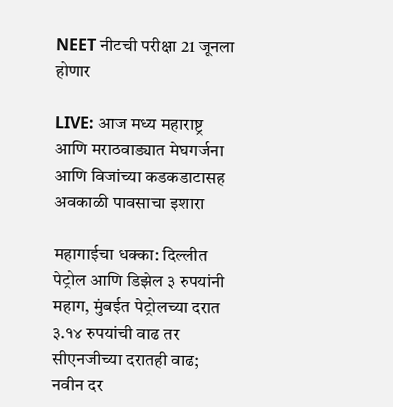NEET नीटची परीक्षा 21 जूनला होणार

LIVE: आज मध्य महाराष्ट्र आणि मराठवाड्यात मेघगर्जना आणि विजांच्या कडकडाटासह अवकाळी पावसाचा इशारा

महागाईचा धक्का: दिल्लीत पेट्रोल आणि डिझेल ३ रुपयांनी महाग, मुंबईत पेट्रोलच्या दरात ३.१४ रुपयांची वाढ तर सीएनजीच्या दरातही वाढ; नवीन दर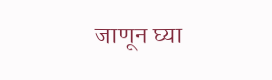जाणून घ्या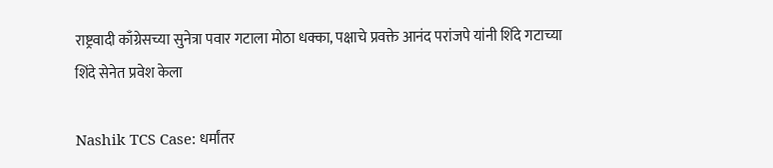राष्ट्रवादी काँग्रेसच्या सुनेत्रा पवार गटाला मोठा धक्का, पक्षाचे प्रवक्ते आनंद परांजपे यांनी शिंदे गटाच्या शिंदे सेनेत प्रवेश केला

Nashik TCS Case: धर्मांतर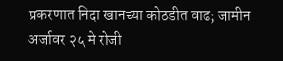प्रकरणात निदा खानच्या कोठडीत वाढ; जामीन अर्जावर २५ मे रोजी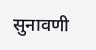सुनावणी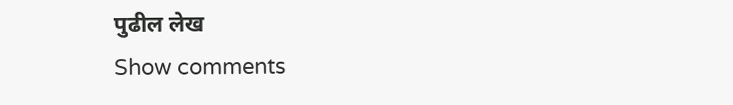पुढील लेख
Show comments